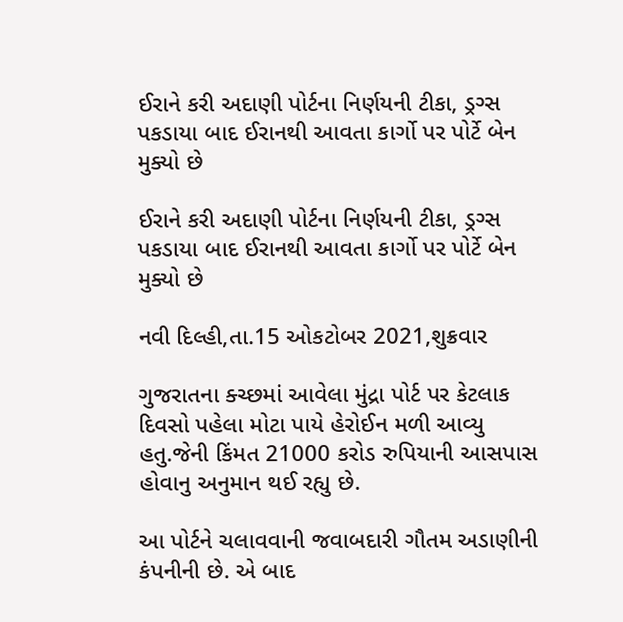ઈરાને કરી અદાણી પોર્ટના નિર્ણયની ટીકા, ડ્રગ્સ પકડાયા બાદ ઈરાનથી આવતા કાર્ગો પર પોર્ટે બેન મુક્યો છે

ઈરાને કરી અદાણી પોર્ટના નિર્ણયની ટીકા, ડ્રગ્સ પકડાયા બાદ ઈરાનથી આવતા કાર્ગો પર પોર્ટે બેન મુક્યો છે

નવી દિલ્હી,તા.15 ઓકટોબર 2021,શુક્રવાર

ગુજરાતના ક્ચ્છમાં આવેલા મુંદ્રા પોર્ટ પર કેટલાક દિવસો પહેલા મોટા પાયે હેરોઈન મળી આવ્યુ હતુ.જેની કિંમત 21000 કરોડ રુપિયાની આસપાસ હોવાનુ અનુમાન થઈ રહ્યુ છે.

આ પોર્ટને ચલાવવાની જવાબદારી ગૌતમ અડાણીની કંપનીની છે. એ બાદ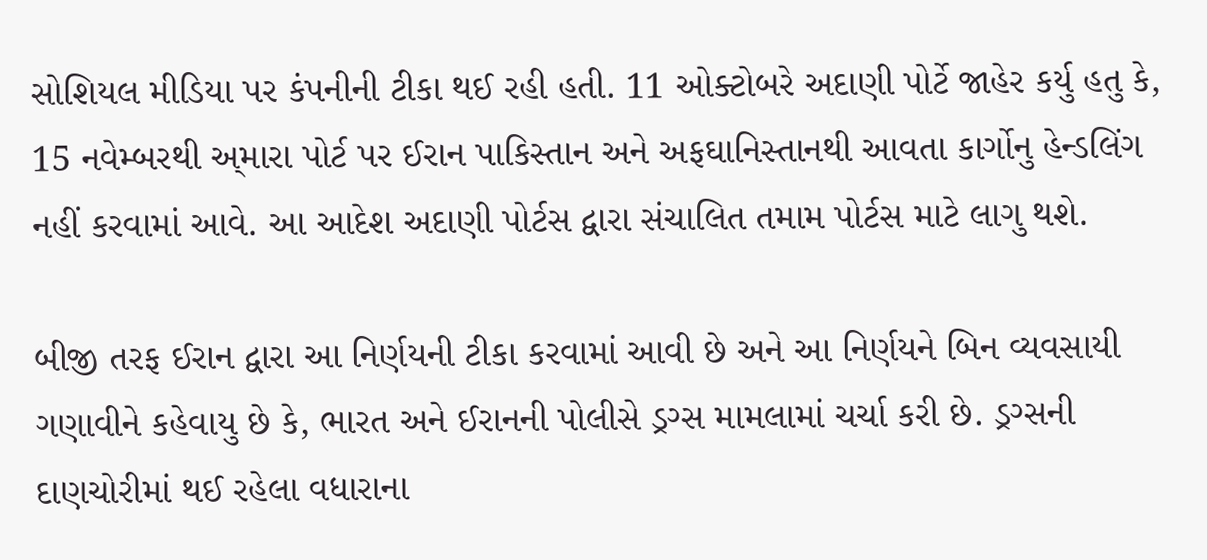સોશિયલ મીડિયા પર કંપનીની ટીકા થઈ રહી હતી. 11 ઓક્ટોબરે અદાણી પોર્ટે જાહેર કર્યુ હતુ કે, 15 નવેમ્બરથી અ્મારા પોર્ટ પર ઈરાન પાકિસ્તાન અને અફઘાનિસ્તાનથી આવતા કાર્ગોનુ હેન્ડલિંગ નહીં કરવામાં આવે. આ આદેશ અદાણી પોર્ટસ દ્વારા સંચાલિત તમામ પોર્ટસ માટે લાગુ થશે.

બીજી તરફ ઈરાન દ્વારા આ નિર્ણયની ટીકા કરવામાં આવી છે અને આ નિર્ણયને બિન વ્યવસાયી ગણાવીને કહેવાયુ છે કે, ભારત અને ઈરાનની પોલીસે ડ્રગ્સ મામલામાં ચર્ચા કરી છે. ડ્રગ્સની દાણચોરીમાં થઈ રહેલા વધારાના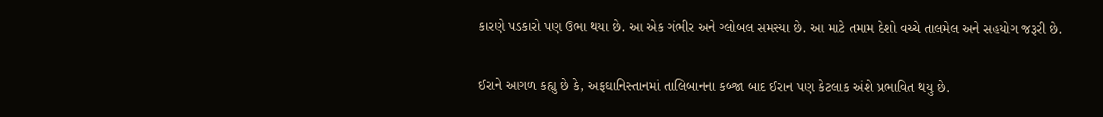કારણે પડકારો પણ ઉભા થયા છે. આ એક ગંભીર અને ગ્લોબલ સમસ્યા છે. આ માટે તમામ દેશો વચ્ચે તાલમેલ અને સહયોગ જરૂરી છે.

ઈરાને આગળ કહ્યુ છે કે, અફઘાનિસ્તાનમાં તાલિબાનના કબ્જા બાદ ઈરાન પણ કેટલાક અંશે પ્રભાવિત થયુ છે.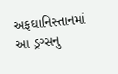અફઘાનિસ્તાનમાં આ ડ્રગ્સનુ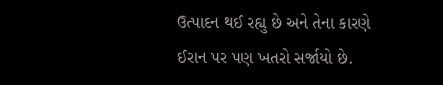ઉત્પાદન થઈ રહ્યુ છે અને તેના કારણે ઈરાન પર પણ ખતરો સર્જાયો છે.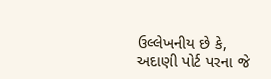ઉલ્લેખનીય છે કે, અદાણી પોર્ટ પરના જે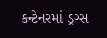કન્ટેનરમાં ડ્રગ્સ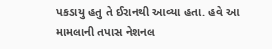પકડાયુ હતુ તે ઈરાનથી આવ્યા હતા. હવે આ મામલાની તપાસ નેશનલ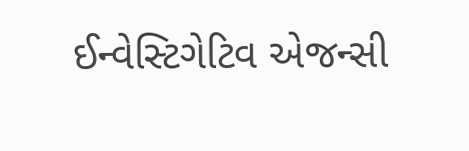ઈન્વેસ્ટિગેટિવ એજન્સી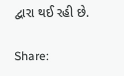દ્વારા થઈ રહી છે.

Share: